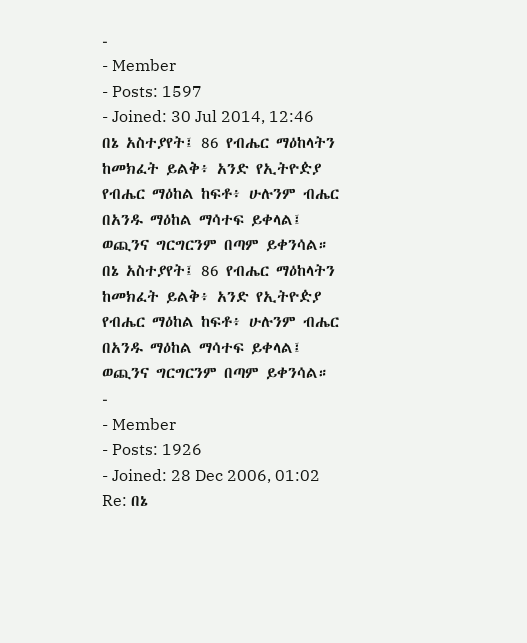-
- Member
- Posts: 1597
- Joined: 30 Jul 2014, 12:46
በኔ አስተያየት፤ 86 የብሔር ማዕከላትን ከመክፈት ይልቅ፥ አንድ የኢትዮዽያ የብሔር ማዕከል ከፍቶ፥ ሁሉንም ብሔር በአንዱ ማዕከል ማሳተፍ ይቀላል፤ ወጪንና ግርግርንም በጣም ይቀንሳል።
በኔ አስተያየት፤ 86 የብሔር ማዕከላትን ከመክፈት ይልቅ፥ አንድ የኢትዮዽያ የብሔር ማዕከል ከፍቶ፥ ሁሉንም ብሔር በአንዱ ማዕከል ማሳተፍ ይቀላል፤ ወጪንና ግርግርንም በጣም ይቀንሳል።
-
- Member
- Posts: 1926
- Joined: 28 Dec 2006, 01:02
Re: በኔ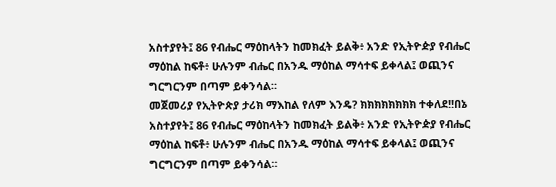አስተያየት፤ 86 የብሔር ማዕከላትን ከመክፈት ይልቅ፥ አንድ የኢትዮዽያ የብሔር ማዕከል ከፍቶ፥ ሁሉንም ብሔር በአንዱ ማዕከል ማሳተፍ ይቀላል፤ ወጪንና ግርግርንም በጣም ይቀንሳል።
መጀመሪያ የኢትዮጵያ ታሪክ ማእከል የለም እንዴ? ክክክክክክክክ ተቀለደ!!በኔ አስተያየት፤ 86 የብሔር ማዕከላትን ከመክፈት ይልቅ፥ አንድ የኢትዮዽያ የብሔር ማዕከል ከፍቶ፥ ሁሉንም ብሔር በአንዱ ማዕከል ማሳተፍ ይቀላል፤ ወጪንና ግርግርንም በጣም ይቀንሳል።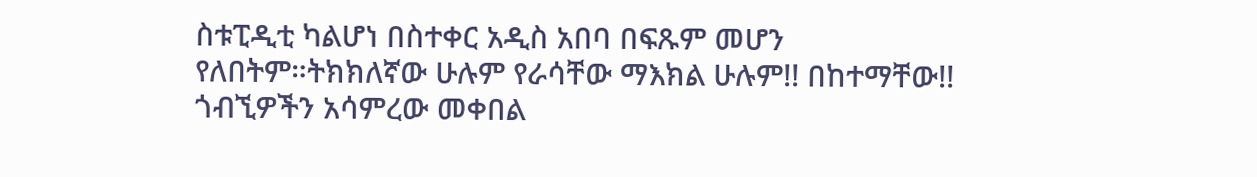ስቱፒዲቲ ካልሆነ በስተቀር አዲስ አበባ በፍጹም መሆን የለበትም።ትክክለኛው ሁሉም የራሳቸው ማእክል ሁሉም!! በከተማቸው!!
ጎብኚዎችን አሳምረው መቀበል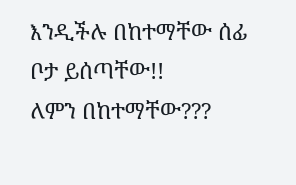እንዲችሉ በከተማቸው ሰፊ ቦታ ይሰጣቸው!!
ለምን በከተማቸው???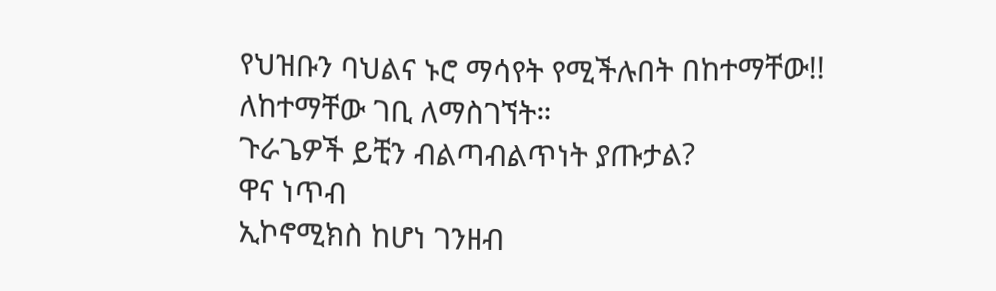የህዝቡን ባህልና ኑሮ ማሳየት የሚችሉበት በከተማቸው!!
ለከተማቸው ገቢ ለማስገኘት።
ጉራጌዎች ይቺን ብልጣብልጥነት ያጡታል?
ዋና ነጥብ
ኢኮኖሚክስ ከሆነ ገንዘብ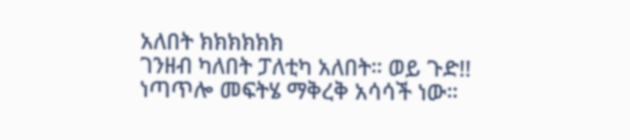አለበት ክክክክክክ
ገንዘብ ካለበት ፓለቲካ አለበት። ወይ ጉድ!!
ነጣጥሎ መፍትሄ ማቅረቅ አሳሳች ነው።